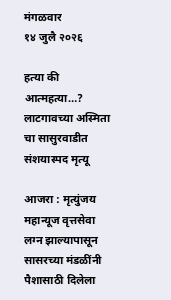मंगळवार
१४ जुलै २०२६

हत्या की आत्महत्या…?
लाटगावच्या अस्मिता चा सासुरवाडीत संशयास्पद मृत्यू

आजरा : मृत्युंजय महान्यूज वृत्तसेवा
लग्न झाल्यापासून सासरच्या मंडळींनी पैशासाठी दिलेला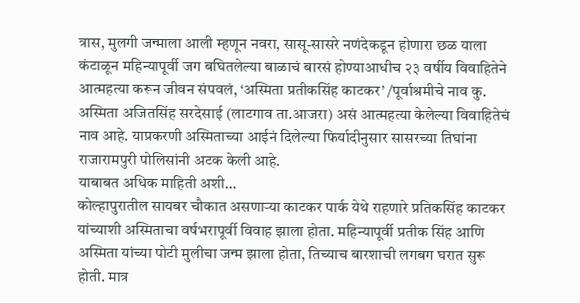त्रास, मुलगी जन्माला आली म्हणून नवरा, सासू-सासरे नणंदेकडून होणारा छळ याला कंटाळून महिन्यापूर्वी जग बघितलेल्या बाळाचं बारसं होण्याआधीच २३ वर्षीय विवाहितेने आत्महत्या करून जीवन संपवलं, ‘अस्मिता प्रतीकसिंह काटकर’ /पूर्वाश्रमीचे नाव कु. अस्मिता अजितसिंह सरदेसाई (लाटगाव ता.आजरा) असं आत्महत्या केलेल्या विवाहितेचं नाव आहे. याप्रकरणी अस्मिताच्या आईनं दिलेल्या फिर्यादीनुसार सासरच्या तिघांना राजारामपुरी पोलिसांनी अटक केली आहे.
याबाबत अधिक माहिती अशी…
कोल्हापुरातील सायबर चौकात असणाऱ्या काटकर पार्क येथे राहणारे प्रतिकसिंह काटकर यांच्याशी अस्मिताचा वर्षभरापूर्वी विवाह झाला होता. महिन्यापूर्वी प्रतीक सिंह आणि अस्मिता यांच्या पोटी मुलीचा जन्म झाला होता, तिच्याच बारशाची लगबग घरात सुरू होती. मात्र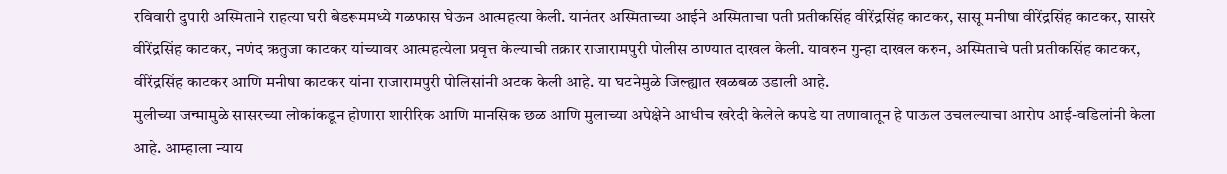रविवारी दुपारी अस्मिताने राहत्या घरी बेडरूममध्ये गळफास घेऊन आत्महत्या केली. यानंतर अस्मिताच्या आईने अस्मिताचा पती प्रतीकसिंह वीरेंद्रसिंह काटकर, सासू मनीषा वीरेंद्रसिंह काटकर, सासरे वीरेंद्रसिंह काटकर, नणंद ऋतुजा काटकर यांच्यावर आत्महत्येला प्रवृत्त केल्याची तक्रार राजारामपुरी पोलीस ठाण्यात दाखल केली. यावरुन गुन्हा दाखल करुन, अस्मिताचे पती प्रतीकसिंह काटकर, वीरेंद्रसिंह काटकर आणि मनीषा काटकर यांना राजारामपुरी पोलिसांनी अटक केली आहे. या घटनेमुळे जिल्ह्यात खळबळ उडाली आहे.
मुलीच्या जन्मामुळे सासरच्या लोकांकडून होणारा शारीरिक आणि मानसिक छळ आणि मुलाच्या अपेक्षेने आधीच खरेदी केलेले कपडे या तणावातून हे पाऊल उचलल्याचा आरोप आई-वडिलांनी केला आहे. आम्हाला न्याय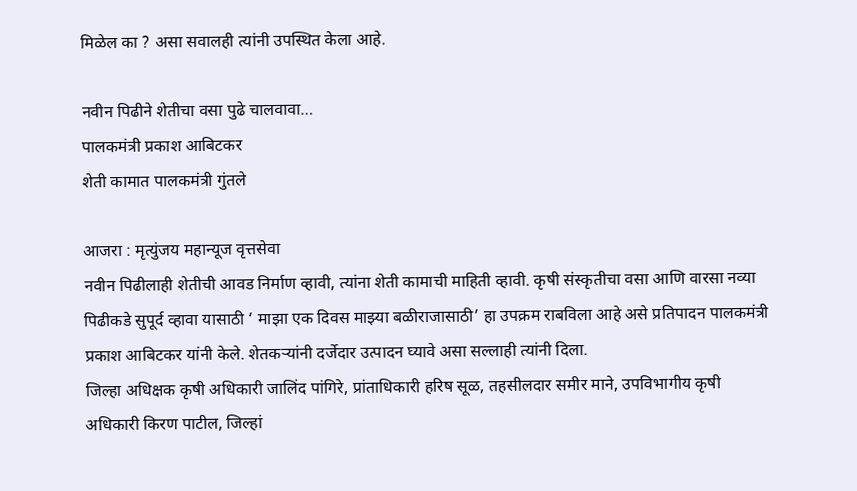मिळेल का ? असा सवालही त्यांनी उपस्थित केला आहे.

नवीन पिढीने शेतीचा वसा पुढे चालवावा…
पालकमंत्री प्रकाश आबिटकर
शेती कामात पालकमंत्री गुंतले

आजरा : मृत्युंजय महान्यूज वृत्तसेवा
नवीन पिढीलाही शेतीची आवड निर्माण व्हावी, त्यांना शेती कामाची माहिती व्हावी. कृषी संस्कृतीचा वसा आणि वारसा नव्या पिढीकडे सुपूर्द व्हावा यासाठी ‘ माझा एक दिवस माझ्या बळीराजासाठी’ हा उपक्रम राबविला आहे असे प्रतिपादन पालकमंत्री प्रकाश आबिटकर यांनी केले. शेतकऱ्यांनी दर्जेदार उत्पादन घ्यावे असा सल्लाही त्यांनी दिला.
जिल्हा अधिक्षक कृषी अधिकारी जालिंद पांगिरे, प्रांताधिकारी हरिष सूळ, तहसीलदार समीर माने, उपविभागीय कृषी अधिकारी किरण पाटील, जिल्हां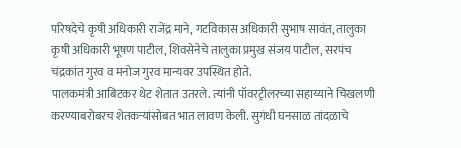परिषदेचे कृषी अधिकारी राजेंद्र माने, गटविकास अधिकारी सुभाष सावंत, तालुका कृषी अधिकारी भूषण पाटील, शिवसेनेचे तालुका प्रमुख संजय पाटील, सरपंच चंद्रकांत गुरव व मनोज गुरव मान्यवर उपस्थित होते.
पालकमंत्री आबिटकर थेट शेतात उतरले. त्यांनी पॉवरट्रीलरच्या सहाय्याने चिखलणी करण्याबरोबरच शेतकऱ्यांसोबत भात लावण केली. सुगंधी घनसाळ तांदळाचे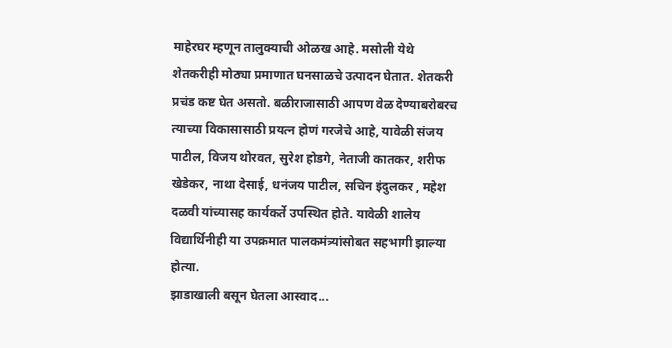माहेरघर म्हणून तालुक्याची ओळख आहे. मसोली येथे शेतकरीही मोठ्या प्रमाणात घनसाळचे उत्पादन घेतात. शेतकरी प्रचंड कष्ट घेत असतो. बळीराजासाठी आपण वेळ देण्याबरोबरच त्याच्या विकासासाठी प्रयत्न होणं गरजेचे आहे, यावेळी संजय पाटील, विजय थोरवत, सुरेश होडगे, नेताजी कातकर, शरीफ खेडेकर, नाथा देसाई, धनंजय पाटील, सचिन इंदुलकर , महेश दळवी यांच्यासह कार्यकर्ते उपस्थित होते. यावेळी शालेय विद्यार्थिनीही या उपक्रमात पालकमंत्र्यांसोबत सहभागी झाल्या होत्या.
झाडाखाली बसून घेतला आस्वाद...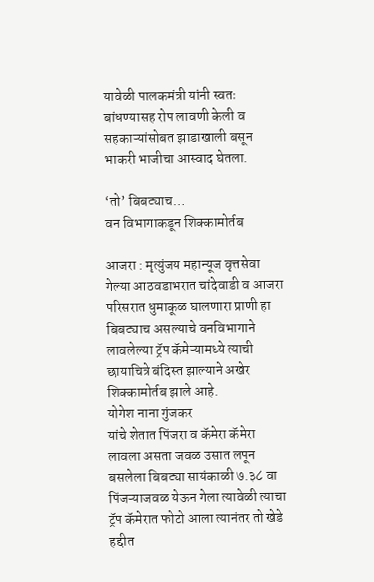यावेळी पालकमंत्री यांनी स्वतः बांधण्यासह रोप लावणी केली व सहकाऱ्यांसोबत झाडाखाली बसून भाकरी भाजीचा आस्वाद घेतला.

‘तो’ बिबट्याच…
वन विभागाकडून शिक्कामोर्तब

आजरा : मृत्युंजय महान्यूज वृत्तसेवा
गेल्या आठवडाभरात चांदेवाडी व आजरा परिसरात धुमाकूळ घालणारा प्राणी हा बिबट्याच असल्याचे वनविभागाने लावलेल्या ट्रॅप कॅमेऱ्यामध्ये त्याची छायाचित्रे बंदिस्त झाल्याने अखेर शिक्कामोर्तब झाले आहे.
योगेश नाना गुंजकर
यांचे शेतात पिंजरा व कॅमेरा कॅमेरा लावला असता जवळ उसात लपून बसलेला बिबट्या सायंकाळी ७.३८ वा पिंजऱ्याजवळ येऊन गेला त्यावेळी त्याचा ट्रॅप कॅमेरात फोटो आला त्यानंतर तो खेडे हद्दीत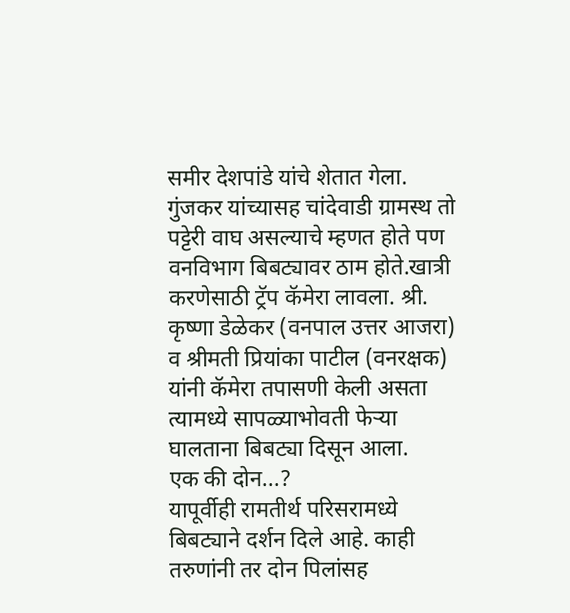समीर देशपांडे यांचे शेतात गेला.
गुंजकर यांच्यासह चांदेवाडी ग्रामस्थ तो पट्टेरी वाघ असल्याचे म्हणत होते पण वनविभाग बिबट्यावर ठाम होते.खात्री करणेसाठी ट्रॅप कॅमेरा लावला. श्री. कृष्णा डेळेकर (वनपाल उत्तर आजरा) व श्रीमती प्रियांका पाटील (वनरक्षक) यांनी कॅमेरा तपासणी केली असता त्यामध्ये सापळ्याभोवती फेऱ्या घालताना बिबट्या दिसून आला.
एक की दोन...?
यापूर्वीही रामतीर्थ परिसरामध्ये बिबट्याने दर्शन दिले आहे. काही तरुणांनी तर दोन पिलांसह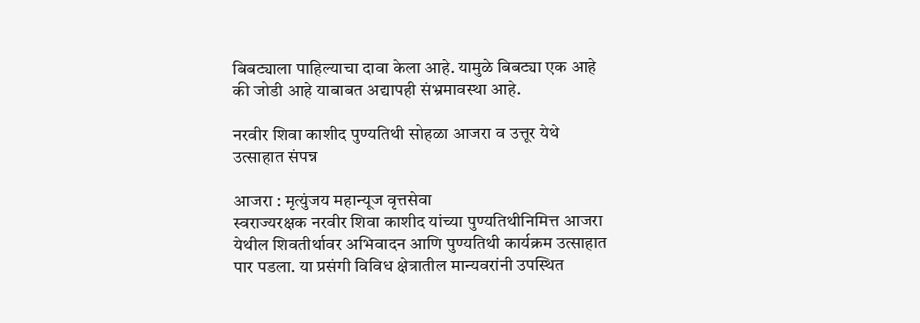बिबट्याला पाहिल्याचा दावा केला आहे. यामुळे बिबट्या एक आहे की जोडी आहे याबाबत अद्यापही संभ्रमावस्था आहे.

नरवीर शिवा काशीद पुण्यतिथी सोहळा आजरा व उत्तूर येथे उत्साहात संपन्न

आजरा : मृत्युंजय महान्यूज वृत्तसेवा
स्वराज्यरक्षक नरवीर शिवा काशीद यांच्या पुण्यतिथीनिमित्त आजरा येथील शिवतीर्थावर अभिवादन आणि पुण्यतिथी कार्यक्रम उत्साहात पार पडला. या प्रसंगी विविध क्षेत्रातील मान्यवरांनी उपस्थित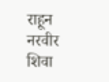राहून नरवीर शिवा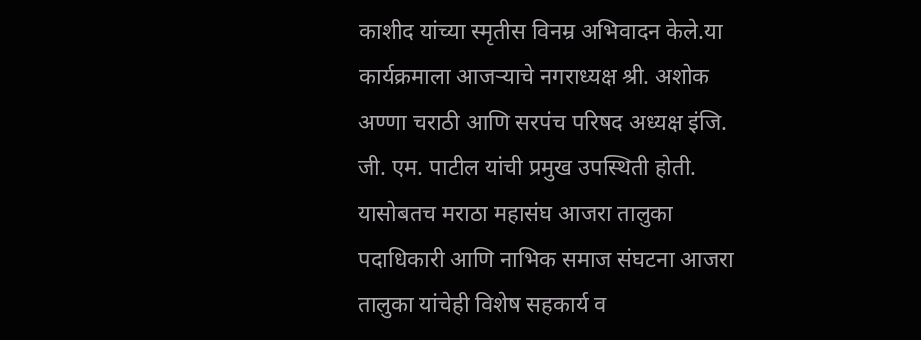काशीद यांच्या स्मृतीस विनम्र अभिवादन केले.या कार्यक्रमाला आजऱ्याचे नगराध्यक्ष श्री. अशोक अण्णा चराठी आणि सरपंच परिषद अध्यक्ष इंजि. जी. एम. पाटील यांची प्रमुख उपस्थिती होती. यासोबतच मराठा महासंघ आजरा तालुका पदाधिकारी आणि नाभिक समाज संघटना आजरा तालुका यांचेही विशेष सहकार्य व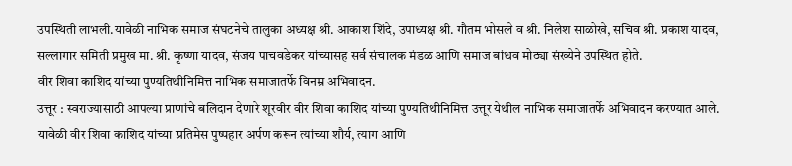उपस्थिती लाभली.यावेळी नाभिक समाज संघटनेचे तालुका अध्यक्ष श्री. आकाश शिंदे, उपाध्यक्ष श्री. गौतम भोसले व श्री. निलेश साळोखे, सचिव श्री. प्रकाश यादव, सल्लागार समिती प्रमुख मा. श्री. कृष्णा यादव, संजय पाचवडेकर यांच्यासह सर्व संचालक मंडळ आणि समाज बांधव मोठ्या संख्येने उपस्थित होते.
वीर शिवा काशिद यांच्या पुण्यतिथीनिमित्त नाभिक समाजातर्फे विनम्र अभिवादन.
उत्तूर : स्वराज्यासाठी आपल्या प्राणांचे बलिदान देणारे शूरवीर वीर शिवा काशिद यांच्या पुण्यतिथीनिमित्त उत्तूर येथील नाभिक समाजातर्फे अभिवादन करण्यात आले. यावेळी वीर शिवा काशिद यांच्या प्रतिमेस पुष्पहार अर्पण करून त्यांच्या शौर्य, त्याग आणि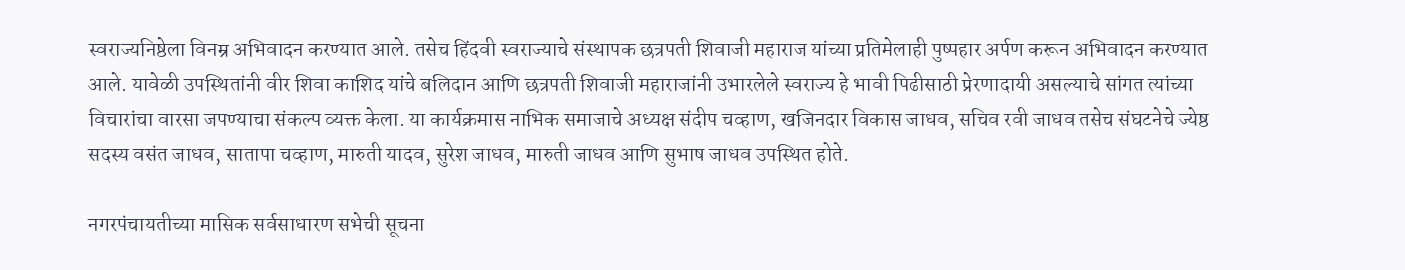स्वराज्यनिष्ठेला विनम्र अभिवादन करण्यात आले. तसेच हिंदवी स्वराज्याचे संस्थापक छत्रपती शिवाजी महाराज यांच्या प्रतिमेलाही पुष्पहार अर्पण करून अभिवादन करण्यात आले. यावेळी उपस्थितांनी वीर शिवा काशिद यांचे बलिदान आणि छत्रपती शिवाजी महाराजांनी उभारलेले स्वराज्य हे भावी पिढीसाठी प्रेरणादायी असल्याचे सांगत त्यांच्या विचारांचा वारसा जपण्याचा संकल्प व्यक्त केला. या कार्यक्रमास नाभिक समाजाचे अध्यक्ष संदीप चव्हाण, खजिनदार विकास जाधव, सचिव रवी जाधव तसेच संघटनेचे ज्येष्ठ सदस्य वसंत जाधव, सातापा चव्हाण, मारुती यादव, सुरेश जाधव, मारुती जाधव आणि सुभाष जाधव उपस्थित होते.

नगरपंचायतीच्या मासिक सर्वसाधारण सभेची सूचना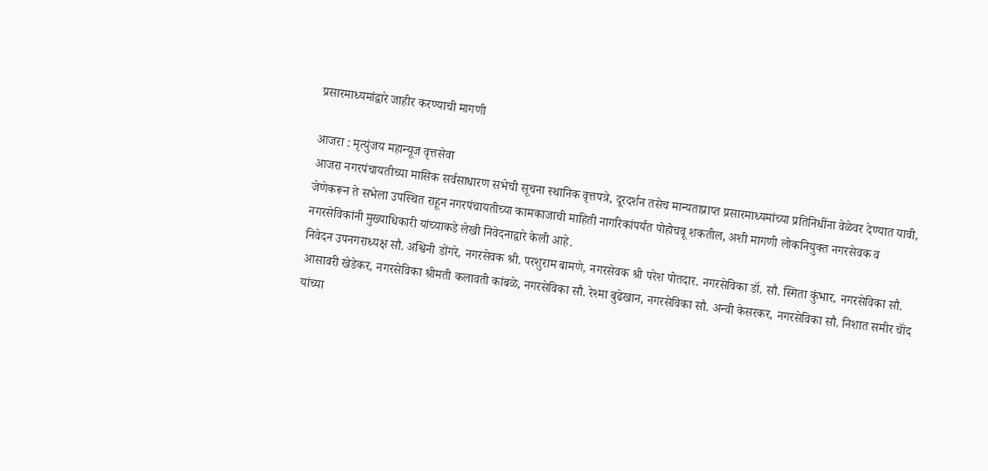प्रसारमाध्यमांद्वारे जाहीर करण्याची मागणी

आजरा : मृत्युंजय महान्यूज वृत्तसेवा
आजरा नगरपंचायतीच्या मासिक सर्वसाधारण सभेची सूचना स्थानिक वृत्तपत्रे, दूरदर्शन तसेच मान्यताप्राप्त प्रसारमाध्यमांच्या प्रतिनिधींना वेळेवर देण्यात यावी, जेणेकरून ते सभेला उपस्थित राहून नगरपंचायतीच्या कामकाजाची माहिती नागरिकांपर्यंत पोहोचवू शकतील, अशी मागणी लोकनियुक्त नगरसेवक व नगरसेविकांनी मुख्याधिकारी यांच्याकडे लेखी निवेदनाद्वारे केली आहे.
निवेदन उपनगराध्यक्ष सौ. अश्विनी डोंगरे, नगरसेवक श्री. परशुराम बामणे, नगरसेवक श्री परेश पोतदार. नगरसेविका डॉ. सौ. स्मिता कुंभार, नगरसेविका सौ. आसावरी खेडेकर, नगरसेविका श्रीमती कलावती कांबळे, नगरसेविका सौ. रेश्मा बुढेखान, नगरसेविका सौ. अन्वी केसरकर, नगरसेविका सौ. निशात समीर चॉंद यांच्या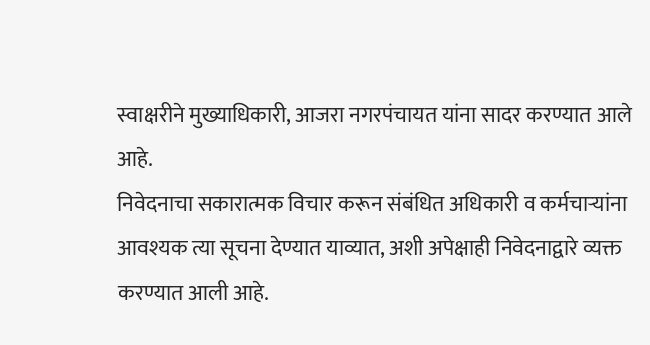स्वाक्षरीने मुख्याधिकारी, आजरा नगरपंचायत यांना सादर करण्यात आले आहे.
निवेदनाचा सकारात्मक विचार करून संबंधित अधिकारी व कर्मचाऱ्यांना आवश्यक त्या सूचना देण्यात याव्यात, अशी अपेक्षाही निवेदनाद्वारे व्यक्त करण्यात आली आहे.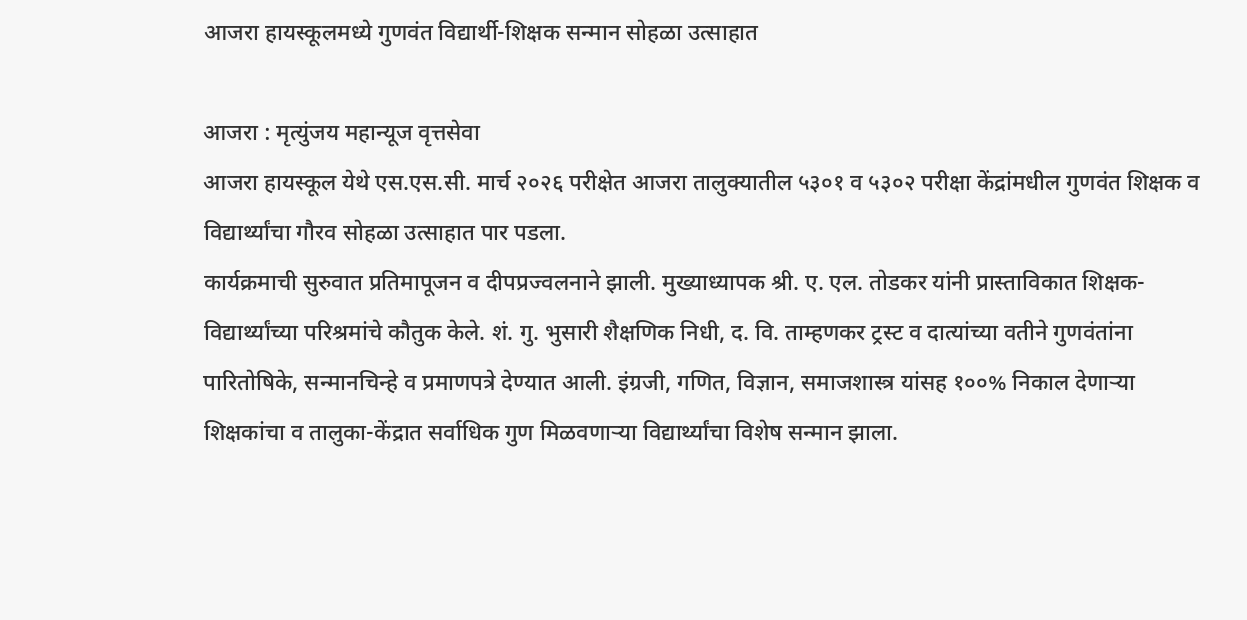आजरा हायस्कूलमध्ये गुणवंत विद्यार्थी-शिक्षक सन्मान सोहळा उत्साहात

आजरा : मृत्युंजय महान्यूज वृत्तसेवा
आजरा हायस्कूल येथे एस.एस.सी. मार्च २०२६ परीक्षेत आजरा तालुक्यातील ५३०१ व ५३०२ परीक्षा केंद्रांमधील गुणवंत शिक्षक व विद्यार्थ्यांचा गौरव सोहळा उत्साहात पार पडला.
कार्यक्रमाची सुरुवात प्रतिमापूजन व दीपप्रज्वलनाने झाली. मुख्याध्यापक श्री. ए. एल. तोडकर यांनी प्रास्ताविकात शिक्षक-विद्यार्थ्यांच्या परिश्रमांचे कौतुक केले. शं. गु. भुसारी शैक्षणिक निधी, द. वि. ताम्हणकर ट्रस्ट व दात्यांच्या वतीने गुणवंतांना पारितोषिके, सन्मानचिन्हे व प्रमाणपत्रे देण्यात आली. इंग्रजी, गणित, विज्ञान, समाजशास्त्र यांसह १००% निकाल देणाऱ्या शिक्षकांचा व तालुका-केंद्रात सर्वाधिक गुण मिळवणाऱ्या विद्यार्थ्यांचा विशेष सन्मान झाला.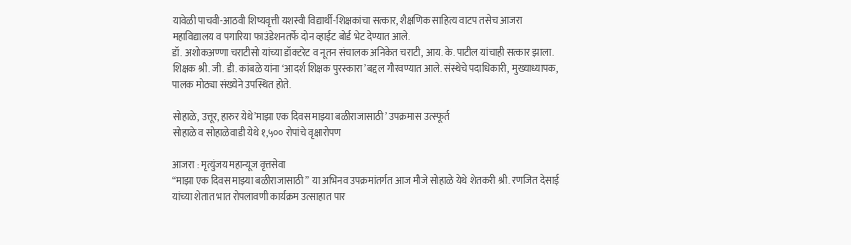यावेळी पाचवी-आठवी शिष्यवृत्ती यशस्वी विद्यार्थी-शिक्षकांचा सत्कार, शैक्षणिक साहित्य वाटप तसेच आजरा महाविद्यालय व पगारिया फाउंडेशनतर्फे दोन व्हाईट बोर्ड भेट देण्यात आले.
डॉ. अशोकअण्णा चराटीसो यांच्या डॉक्टरेट व नूतन संचालक अनिकेत चराटी, आय. के. पाटील यांचाही सत्कार झाला. शिक्षक श्री. जी. डी. कांबळे यांना ‘आदर्श शिक्षक पुरस्कारा’बद्दल गौरवण्यात आले. संस्थेचे पदाधिकारी, मुख्याध्यापक, पालक मोठ्या संख्येने उपस्थित होते.

सोहाळे, उत्तूर, हारुर येथे’माझा एक दिवस माझ्या बळीराजासाठी’ उपक्रमास उत्स्फूर्त
सोहाळे व सोहाळेवाडी येथे १,५०० रोपांचे वृक्षारोपण

आजरा : मृत्युंजय महान्यूज वृत्तसेवा
“माझा एक दिवस माझ्या बळीराजासाठी” या अभिनव उपक्रमांतर्गत आज मौजे सोहाळे येथे शेतकरी श्री. रणजित देसाई यांच्या शेतात भात रोपलावणी कार्यक्रम उत्साहात पार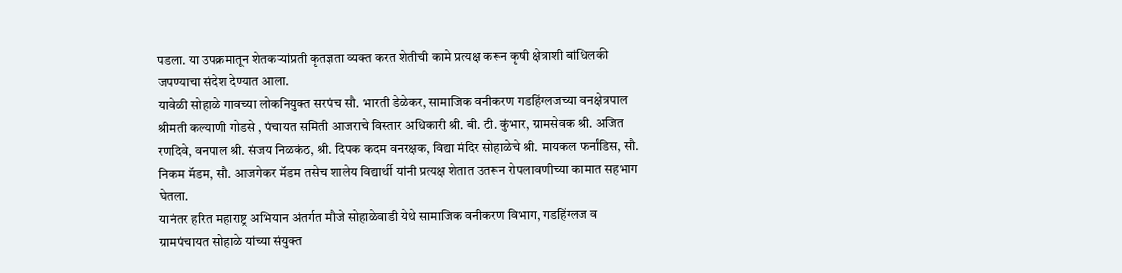पडला. या उपक्रमातून शेतकऱ्यांप्रती कृतज्ञता व्यक्त करत शेतीची कामे प्रत्यक्ष करून कृषी क्षेत्राशी बांधिलकी जपण्याचा संदेश देण्यात आला.
यावेळी सोहाळे गावच्या लोकनियुक्त सरपंच सौ. भारती डेळेकर, सामाजिक वनीकरण गडहिंग्लजच्या वनक्षेत्रपाल श्रीमती कल्याणी गोडसे , पंचायत समिती आजराचे विस्तार अधिकारी श्री. बी. टी. कुंभार, ग्रामसेवक श्री. अजित रणदिवे, वनपाल श्री. संजय निळकंठ, श्री. दिपक कदम वनरक्षक, विद्या मंदिर सोहाळेचे श्री. मायकल फर्नांडिस, सौ. निकम मॅडम, सौ. आजगेकर मॅडम तसेच शालेय विद्यार्थी यांनी प्रत्यक्ष शेतात उतरून रोपलावणीच्या कामात सहभाग घेतला.
यानंतर हरित महाराष्ट्र अभियान अंतर्गत मौजे सोहाळेवाडी येथे सामाजिक वनीकरण विभाग, गडहिंग्लज व ग्रामपंचायत सोहाळे यांच्या संयुक्त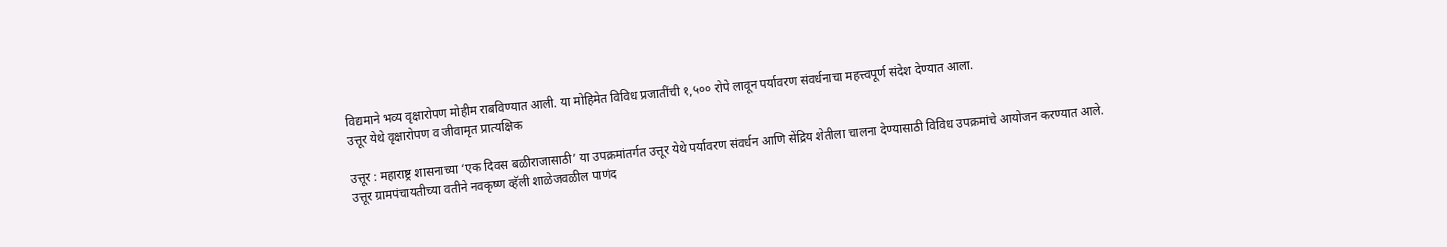विद्यमाने भव्य वृक्षारोपण मोहीम राबविण्यात आली. या मोहिमेत विविध प्रजातींची १,५०० रोपे लावून पर्यावरण संवर्धनाचा महत्त्वपूर्ण संदेश देण्यात आला.
उत्तूर येथे वृक्षारोपण व जीवामृत प्रात्यक्षिक

उत्तूर : महाराष्ट्र शासनाच्या ‘एक दिवस बळीराजासाठी’ या उपक्रमांतर्गत उत्तूर येथे पर्यावरण संवर्धन आणि सेंद्रिय शेतीला चालना देण्यासाठी विविध उपक्रमांचे आयोजन करण्यात आले.
उत्तूर ग्रामपंचायतीच्या वतीने नवकृष्ण व्हॅली शाळेजवळील पाणंद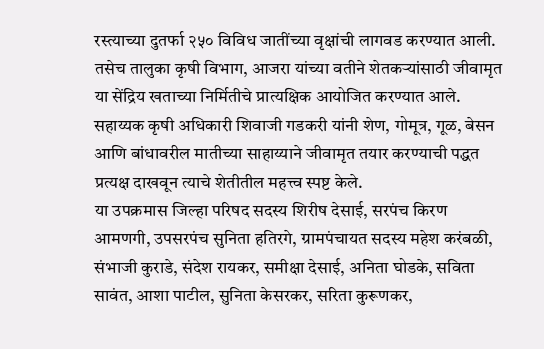रस्त्याच्या दुतर्फा २५० विविध जातींच्या वृक्षांची लागवड करण्यात आली. तसेच तालुका कृषी विभाग, आजरा यांच्या वतीने शेतकऱ्यांसाठी जीवामृत या सेंद्रिय खताच्या निर्मितीचे प्रात्यक्षिक आयोजित करण्यात आले. सहाय्यक कृषी अधिकारी शिवाजी गडकरी यांनी शेण, गोमूत्र, गूळ, बेसन आणि बांधावरील मातीच्या साहाय्याने जीवामृत तयार करण्याची पद्धत प्रत्यक्ष दाखवून त्याचे शेतीतील महत्त्व स्पष्ट केले.
या उपक्रमास जिल्हा परिषद सदस्य शिरीष देसाई, सरपंच किरण आमणगी, उपसरपंच सुनिता हतिरगे, ग्रामपंचायत सदस्य महेश करंबळी, संभाजी कुराडे, संदेश रायकर, समीक्षा देसाई, अनिता घोडके, सविता सावंत, आशा पाटील, सुनिता केसरकर, सरिता कुरूणकर,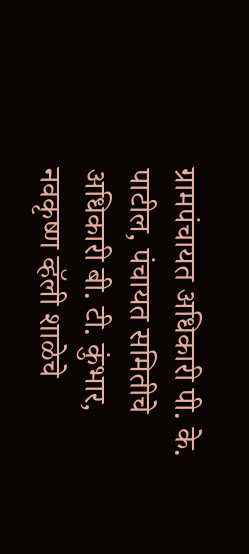ग्रामपंचायत अधिकारी पी. के. पाटील, पंचायत समितीचे अधिकारी बी. टी. कुंभार, नवकृष्ण व्हॅली शाळेचे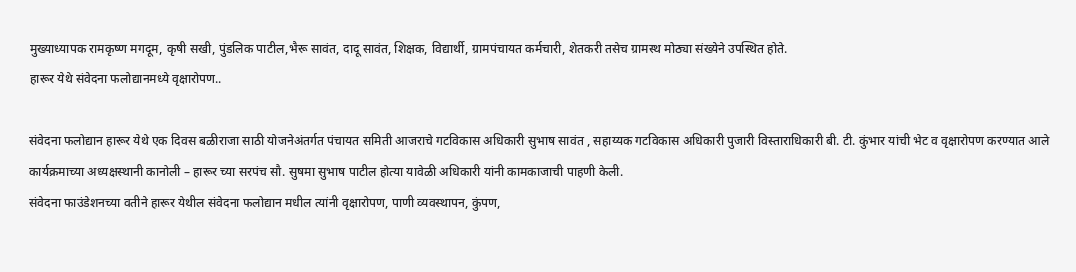मुख्याध्यापक रामकृष्ण मगदूम, कृषी सखी, पुंडलिक पाटील,भैरू सावंत, दादू सावंत, शिक्षक, विद्यार्थी, ग्रामपंचायत कर्मचारी, शेतकरी तसेच ग्रामस्थ मोठ्या संख्येने उपस्थित होते.
हारूर येथे संवेदना फलोद्यानमध्ये वृक्षारोपण..

संवेदना फलोद्यान हारूर येथे एक दिवस बळीराजा साठी योजनेअंतर्गत पंचायत समिती आजराचे गटविकास अधिकारी सुभाष सावंत , सहाय्यक गटविकास अधिकारी पुजारी विस्ताराधिकारी बी. टी. कुंभार यांची भेट व वृक्षारोपण करण्यात आले कार्यक्रमाच्या अध्यक्षस्थानी कानोली – हारूर च्या सरपंच सौ. सुषमा सुभाष पाटील होत्या यावेळी अधिकारी यांनी कामकाजाची पाहणी केली.
संवेदना फाउंडेशनच्या वतीने हारूर येथील संवेदना फलोद्यान मधील त्यांनी वृक्षारोपण, पाणी व्यवस्थापन, कुंपण,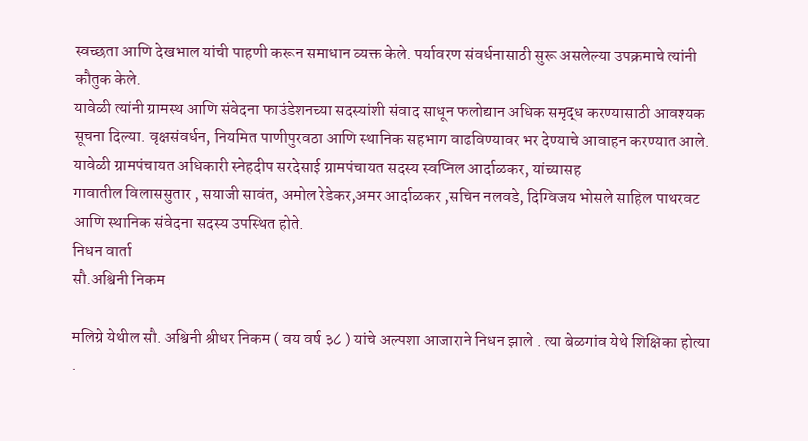स्वच्छता आणि देखभाल यांची पाहणी करून समाधान व्यक्त केले. पर्यावरण संवर्धनासाठी सुरू असलेल्या उपक्रमाचे त्यांनी कौतुक केले.
यावेळी त्यांनी ग्रामस्थ आणि संवेदना फाउंडेशनच्या सदस्यांशी संवाद साधून फलोद्यान अधिक समृद्ध करण्यासाठी आवश्यक सूचना दिल्या. वृक्षसंवर्धन, नियमित पाणीपुरवठा आणि स्थानिक सहभाग वाढविण्यावर भर देण्याचे आवाहन करण्यात आले. यावेळी ग्रामपंचायत अधिकारी स्नेहदीप सरदेसाई ग्रामपंचायत सदस्य स्वप्निल आर्दाळकर, यांच्यासह
गावातील विलाससुतार , सयाजी सावंत, अमोल रेडेकर,अमर आर्दाळकर ,सचिन नलवडे, दिग्विजय भोसले साहिल पाथरवट आणि स्थानिक संवेदना सदस्य उपस्थित होते.
निधन वार्ता
सौ.अश्विनी निकम

मलिग्रे येथील सौ. अश्विनी श्रीधर निकम ( वय वर्ष ३८ ) यांचे अल्पशा आजाराने निधन झाले . त्या बेळगांव येथे शिक्षिका होत्या .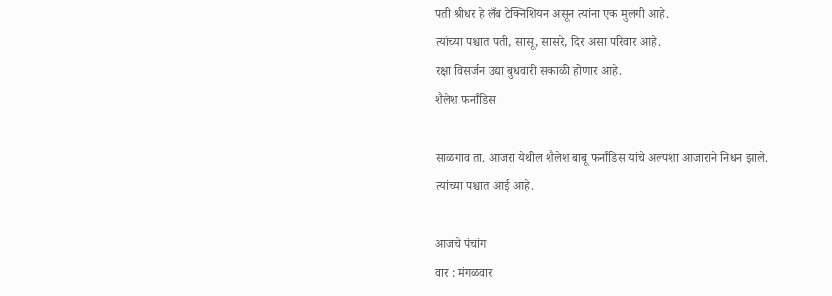पती श्रीधर हे लँब टेक्निशियन असून त्यांना एक मुलगी आहे.
त्यांच्या पश्चात पती, सासू, सासरे, दिर असा परिवार आहे.
रक्षा विसर्जन उद्या बुधवारी सकाळी होणार आहे.
शैलेश फर्नांडिस

साळगाव ता. आजरा येथील शैलेश बाबू फर्नांडिस यांचे अल्पशा आजाराने निधन झाले.
त्यांच्या पश्चात आई आहे.

आजचे पंचांग
वार : मंगळवार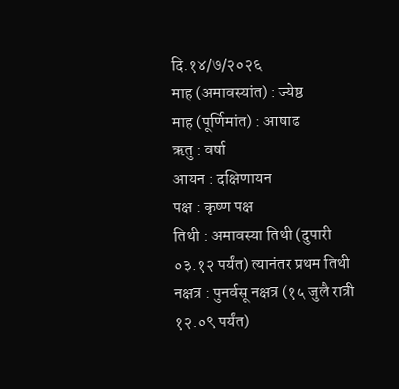दि.१४/७/२०२६
माह (अमावस्यांत) : ज्येष्ठ
माह (पूर्णिमांत) : आषाढ
ऋतु : वर्षा
आयन : दक्षिणायन
पक्ष : कृष्ण पक्ष
तिथी : अमावस्या तिथी (दुपारी ०३.१२ पर्यंत) त्यानंतर प्रथम तिथी
नक्षत्र : पुनर्वसू नक्षत्र (१५ जुलै रात्री १२.०९ पर्यंत)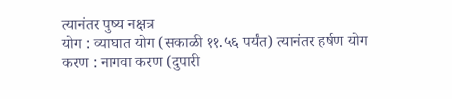त्यानंतर पुष्य नक्षत्र
योग : व्याघात योग (सकाळी ११.५६ पर्यंत) त्यानंतर हर्षण योग
करण : नागवा करण (दुपारी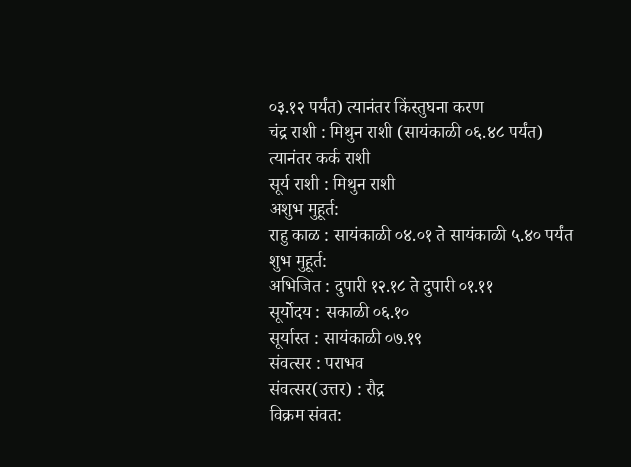०३.१२ पर्यंत) त्यानंतर किंस्तुघना करण
चंद्र राशी : मिथुन राशी (सायंकाळी ०६.४८ पर्यंत) त्यानंतर कर्क राशी
सूर्य राशी : मिथुन राशी
अशुभ मुहूर्त:
राहु काळ : सायंकाळी ०४.०१ ते सायंकाळी ५.४० पर्यंत
शुभ मुहूर्त:
अभिजित : दुपारी १२.१८ ते दुपारी ०१.११
सूर्योदय : सकाळी ०६.१०
सूर्यास्त : सायंकाळी ०७.१९
संवत्सर : पराभव
संवत्सर(उत्तर) : रौद्र
विक्रम संवत: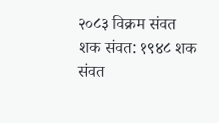२०८३ विक्रम संवत
शक संवत: १९४८ शक संवत